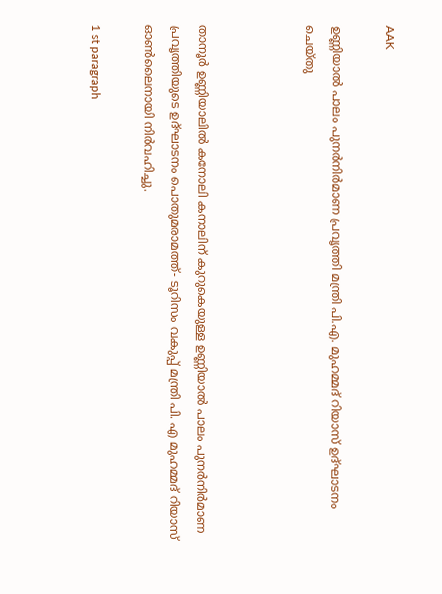AAK

ഉണ്ണിയാൽ പാലം പുനർനിർമാണ പ്രവൃത്തി മന്ത്രി പി.എ. മുഹമ്മദ് റിയാസ് ഉദ്ഘാടനം ചെയ്തു



താനൂർ ഉണ്ണിയാലിൽ കനോലി കനാലിന് കുറുകെയുള്ള ഉണ്ണിയാൽ പാലം പുനർനിർമാണ പ്രവൃത്തിയുടെ ഉദ്ഘാടനം പൊതുമരാമത്ത്- ടൂറിസം വകുപ്പ് മന്ത്രി പി. എ മുഹമ്മദ് റിയാസ് ഓൺലൈനായി നിർവഹിച്ചു.

1 st paragraph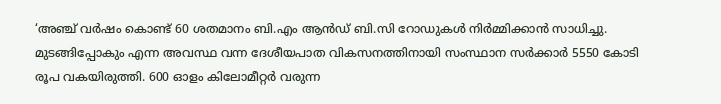‘അഞ്ച് വർഷം കൊണ്ട് 60 ശതമാനം ബി.എം ആൻഡ് ബി.സി റോഡുകൾ നിർമ്മിക്കാൻ സാധിച്ചു. മുടങ്ങിപ്പോകും എന്ന അവസ്ഥ വന്ന ദേശീയപാത വികസനത്തിനായി സംസ്ഥാന സർക്കാർ 5550 കോടി രൂപ വകയിരുത്തി. 600 ഓളം കിലോമീറ്റർ വരുന്ന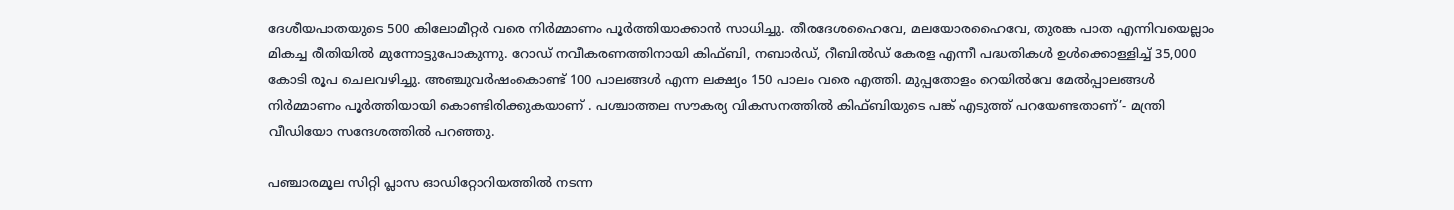ദേശീയപാതയുടെ 500 കിലോമീറ്റർ വരെ നിർമ്മാണം പൂർത്തിയാക്കാൻ സാധിച്ചു. തീരദേശഹൈവേ, മലയോരഹൈവേ, തുരങ്ക പാത എന്നിവയെല്ലാം മികച്ച രീതിയിൽ മുന്നോട്ടുപോകുന്നു. റോഡ് നവീകരണത്തിനായി കിഫ്ബി, നബാർഡ്, റീബിൽഡ് കേരള എന്നീ പദ്ധതികൾ ഉൾക്കൊള്ളിച്ച് 35,000 കോടി രൂപ ചെലവഴിച്ചു. അഞ്ചുവർഷംകൊണ്ട് 100 പാലങ്ങൾ എന്ന ലക്ഷ്യം 150 പാലം വരെ എത്തി. മുപ്പതോളം റെയിൽവേ മേൽപ്പാലങ്ങൾ നിർമ്മാണം പൂർത്തിയായി കൊണ്ടിരിക്കുകയാണ് . പശ്ചാത്തല സൗകര്യ വികസനത്തിൽ കിഫ്ബിയുടെ പങ്ക് എടുത്ത് പറയേണ്ടതാണ്’- മന്ത്രി വീഡിയോ സന്ദേശത്തിൽ പറഞ്ഞു.

പഞ്ചാരമൂല സിറ്റി പ്ലാസ ഓഡിറ്റോറിയത്തിൽ നടന്ന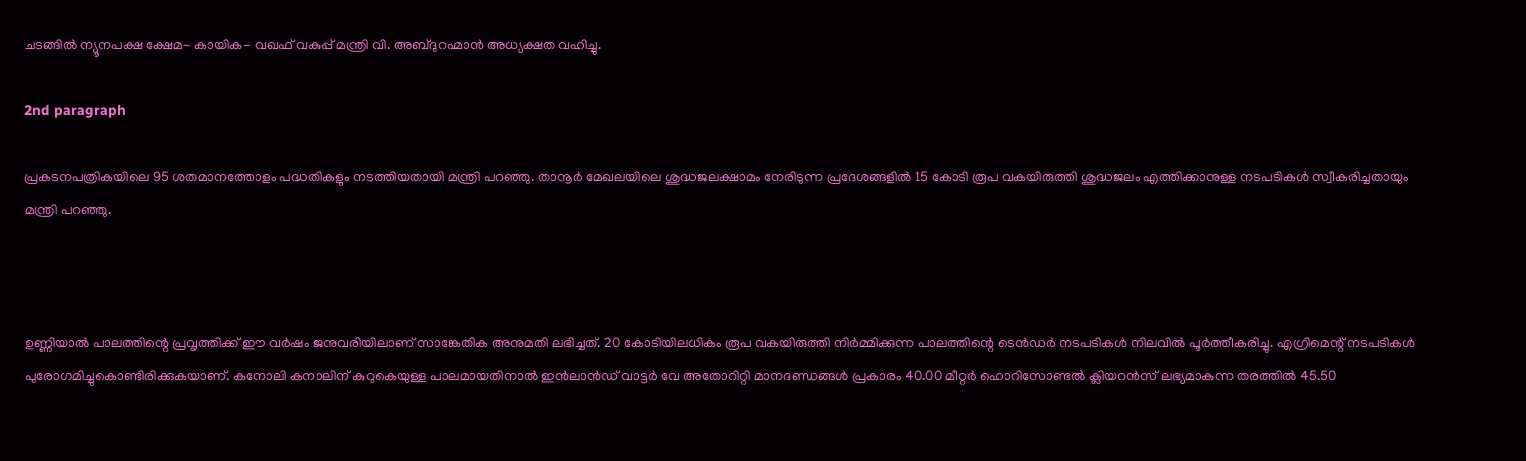ചടങ്ങിൽ ന്യൂനപക്ഷ ക്ഷേമ- കായിക- വഖഫ് വകുപ്പ് മന്ത്രി വി. അബ്ദുറഹ്മാൻ അധ്യക്ഷത വഹിച്ചു.

2nd paragraph

പ്രകടനപത്രികയിലെ 95 ശതമാനത്തോളം പദ്ധതികളും നടത്തിയതായി മന്ത്രി പറഞ്ഞു. താനൂർ മേഖലയിലെ ശുദ്ധജലക്ഷാമം നേരിടുന്ന പ്രദേശങ്ങളിൽ 15 കോടി രൂപ വകയിരുത്തി ശുദ്ധജലം എത്തിക്കാനുള്ള നടപടികൾ സ്വീകരിച്ചതായും മന്ത്രി പറഞ്ഞു.



ഉണ്ണിയാൽ പാലത്തിന്റെ പ്രവൃത്തിക്ക് ഈ വർഷം ജനുവരിയിലാണ് സാങ്കേതിക അനുമതി ലഭിച്ചത്. 20 കോടിയിലധികം രൂപ വകയിരുത്തി നിർമ്മിക്കുന്ന പാലത്തിന്റെ ടെൻഡർ നടപടികൾ നിലവിൽ പൂർത്തീകരിച്ചു. എഗ്രിമെന്റ് നടപടികൾ പുരോഗമിച്ചുകൊണ്ടിരിക്കുകയാണ്. കനോലി കനാലിന് കുറുകെയുള്ള പാലമായതിനാൽ ഇൻലാൻഡ് വാട്ടർ വേ അതോറിറ്റി മാനദണ്ഡങ്ങൾ പ്രകാരം 40.00 മീറ്റർ ഹൊറിസോണ്ടൽ ക്ലിയറൻസ് ലഭ്യമാകുന്ന തരത്തിൽ 45.50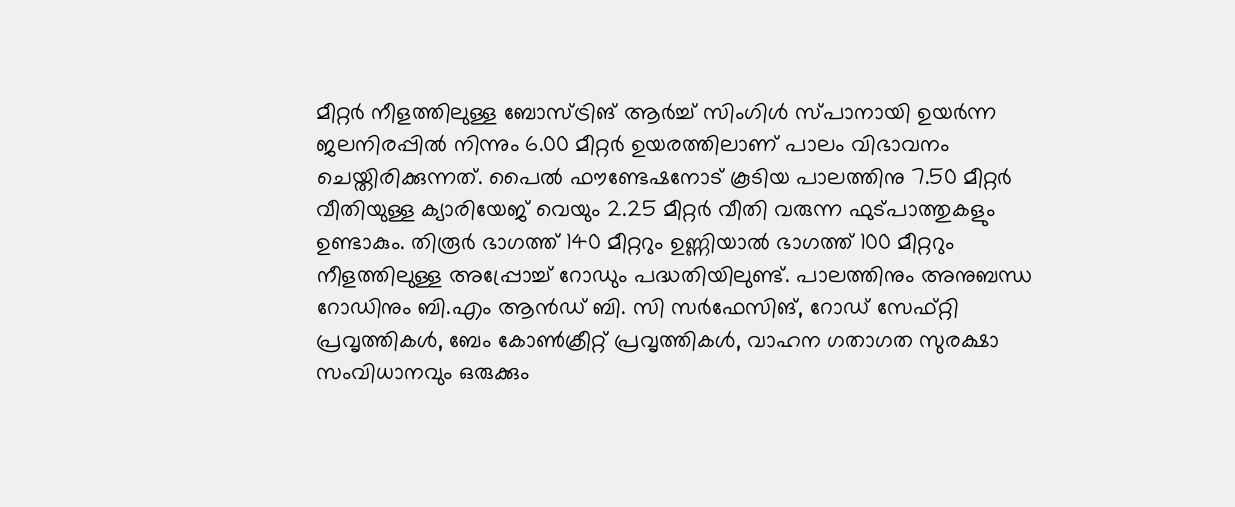മീറ്റർ നീളത്തിലുള്ള ബോസ്ട്രിങ് ആർച്ച് സിംഗിൾ സ്പാനായി ഉയർന്ന ജലനിരപ്പിൽ നിന്നും 6.00 മീറ്റർ ഉയരത്തിലാണ് പാലം വിഭാവനം ചെയ്തിരിക്കുന്നത്. പൈൽ ഫൗണ്ടേഷനോട് കൂടിയ പാലത്തിനു 7.50 മീറ്റർ വീതിയുള്ള ക്യാരിയേജ് വെയും 2.25 മീറ്റർ വീതി വരുന്ന ഫുട്പാത്തുകളും ഉണ്ടാകും. തിരൂർ ഭാഗത്ത് 140 മീറ്ററും ഉണ്ണിയാൽ ഭാഗത്ത് 100 മീറ്ററും നീളത്തിലുള്ള അപ്പ്രോച്ച് റോഡും പദ്ധതിയിലുണ്ട്. പാലത്തിനും അനുബന്ധ റോഡിനും ബി.എം ആൻഡ് ബി. സി സർഫേസിങ്, റോഡ് സേഫ്റ്റി പ്രവൃത്തികൾ, ബേം കോൺക്രീറ്റ് പ്രവൃത്തികൾ, വാഹന ഗതാഗത സുരക്ഷാ സംവിധാനവും ഒരുക്കും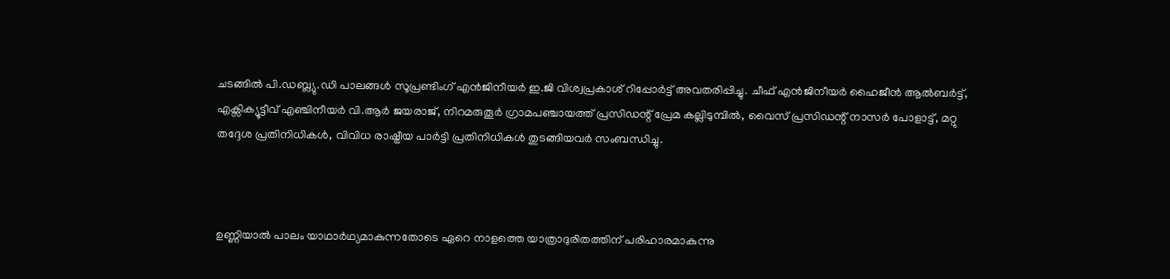ചടങ്ങിൽ പി.ഡബ്ല്യു.ഡി പാലങ്ങൾ സൂപ്രണ്ടിംഗ് എൻജിനീയർ ഇ.ജി വിശ്വപ്രകാശ് റിപ്പോർട്ട് അവതരിപ്പിച്ചു. ചീഫ് എൻജിനീയർ ഹൈജീൻ ആൽബർട്ട്, എക്സിക്യൂട്ടീവ് എഞ്ചിനീയർ വി.ആർ ജയരാജ്, നിറമരുതൂർ ഗ്രാമപഞ്ചായത്ത് പ്രസിഡന്റ് പ്രേമ കല്ലിടുമ്പിൽ, വൈസ് പ്രസിഡന്റ് നാസർ പോളാട്ട്, മറ്റു തദ്ദേശ പ്രതിനിധികൾ, വിവിധ രാഷ്ട്രീയ പാർട്ടി പ്രതിനിധികൾ തുടങ്ങിയവർ സംബന്ധിച്ചു.



ഉണ്ണിയാൽ പാലം യാഥാർഥ്യമാകുന്നതോടെ ഏറെ നാളത്തെ യാത്രാദുരിതത്തിന് പരിഹാരമാകുന്നു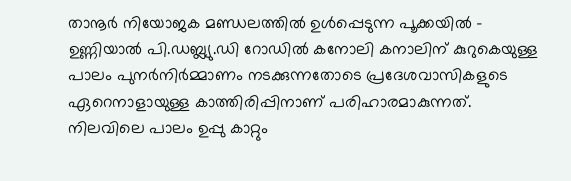താനൂർ നിയോജക മണ്ഡലത്തിൽ ഉൾപ്പെടുന്ന പൂക്കയിൽ – ഉണ്ണിയാൽ പി.ഡബ്ല്യു.ഡി റോഡിൽ കനോലി കനാലിന് കുറുകെയുള്ള പാലം പുനർനിർമ്മാണം നടക്കുന്നതോടെ പ്രദേശവാസികളുടെ ഏറെനാളായുള്ള കാത്തിരിപ്പിനാണ് പരിഹാരമാകുന്നത്. നിലവിലെ പാലം ഉപ്പു കാറ്റും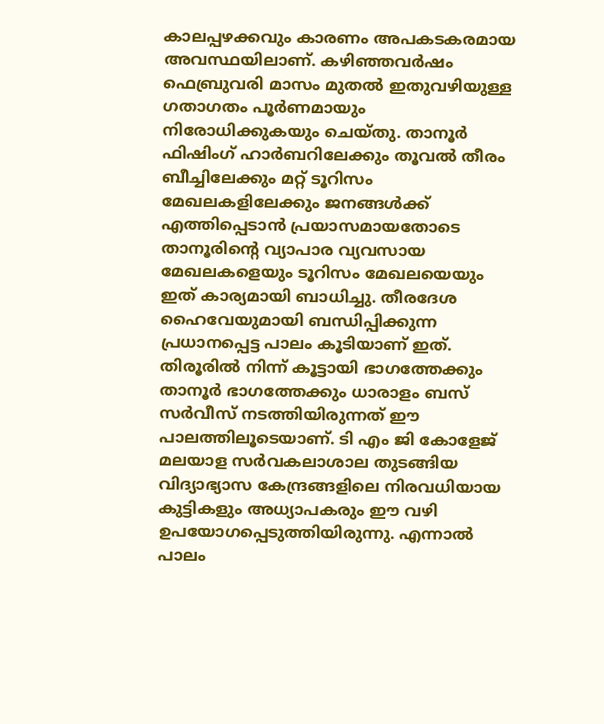കാലപ്പഴക്കവും കാരണം അപകടകരമായ അവസ്ഥയിലാണ്‌. കഴിഞ്ഞവർഷം ഫെബ്രുവരി മാസം മുതൽ ഇതുവഴിയുള്ള ഗതാഗതം പൂർണമായും നിരോധിക്കുകയും ചെയ്തു. താനൂർ ഫിഷിംഗ് ഹാർബറിലേക്കും തൂവൽ തീരം ബീച്ചിലേക്കും മറ്റ് ടൂറിസം മേഖലകളിലേക്കും ജനങ്ങൾക്ക് എത്തിപ്പെടാൻ പ്രയാസമായതോടെ താനൂരിന്റെ വ്യാപാര വ്യവസായ മേഖലകളെയും ടൂറിസം മേഖലയെയും ഇത് കാര്യമായി ബാധിച്ചു. തീരദേശ ഹൈവേയുമായി ബന്ധിപ്പിക്കുന്ന പ്രധാനപ്പെട്ട പാലം കൂടിയാണ് ഇത്. തിരൂരിൽ നിന്ന് കൂട്ടായി ഭാഗത്തേക്കും താനൂർ ഭാഗത്തേക്കും ധാരാളം ബസ് സർവീസ് നടത്തിയിരുന്നത് ഈ പാലത്തിലൂടെയാണ്. ടി എം ജി കോളേജ് മലയാള സർവകലാശാല തുടങ്ങിയ വിദ്യാഭ്യാസ കേന്ദ്രങ്ങളിലെ നിരവധിയായ കുട്ടികളും അധ്യാപകരും ഈ വഴി ഉപയോഗപ്പെടുത്തിയിരുന്നു. എന്നാൽ പാലം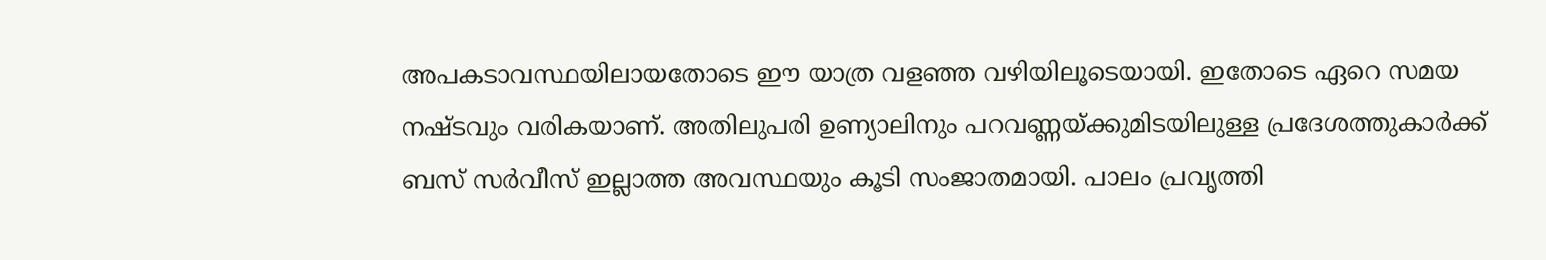അപകടാവസ്ഥയിലായതോടെ ഈ യാത്ര വളഞ്ഞ വഴിയിലൂടെയായി. ഇതോടെ ഏറെ സമയ നഷ്ടവും വരികയാണ്. അതിലുപരി ഉണ്യാലിനും പറവണ്ണയ്ക്കുമിടയിലുള്ള പ്രദേശത്തുകാർക്ക് ബസ് സർവീസ് ഇല്ലാത്ത അവസ്ഥയും കൂടി സംജാതമായി. പാലം പ്രവൃത്തി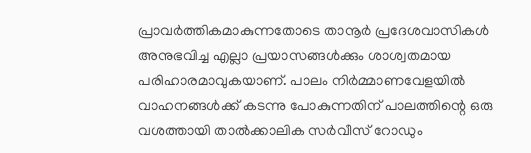പ്രാവർത്തികമാകുന്നതോടെ താനൂർ പ്രദേശവാസികൾ അനുഭവിച്ച എല്ലാ പ്രയാസങ്ങൾക്കും ശാശ്വതമായ പരിഹാരമാവുകയാണ്. പാലം നിർമ്മാണവേളയിൽ വാഹനങ്ങൾക്ക് കടന്നു പോകുന്നതിന് പാലത്തിന്റെ ഒരു വശത്തായി താൽക്കാലിക സർവീസ് റോഡും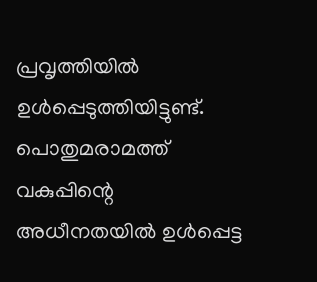പ്രവൃത്തിയിൽ ഉൾപ്പെടുത്തിയിട്ടുണ്ട്. പൊതുമരാമത്ത് വകുപ്പിന്റെ അധീനതയിൽ ഉൾപ്പെട്ട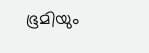ഭൂമിയും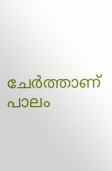ചേർത്താണ് പാലം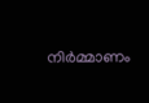നിർമ്മാണം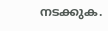നടക്കുക.